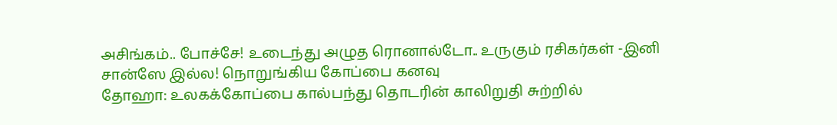அசிங்கம்.. போச்சே! உடைந்து அழுத ரொனால்டோ.. உருகும் ரசிகர்கள் -இனி சான்ஸே இல்ல! நொறுங்கிய கோப்பை கனவு
தோஹா: உலகக்கோப்பை கால்பந்து தொடரின் காலிறுதி சுற்றில்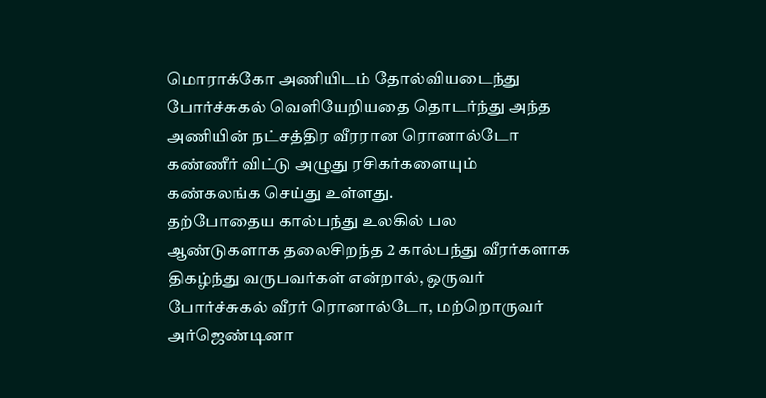மொராக்கோ அணியிடம் தோல்வியடைந்து போர்ச்சுகல் வெளியேறியதை தொடர்ந்து அந்த அணியின் நட்சத்திர வீரரான ரொனால்டோ கண்ணீர் விட்டு அழுது ரசிகர்களையும் கண்கலங்க செய்து உள்ளது.
தற்போதைய கால்பந்து உலகில் பல ஆண்டுகளாக தலைசிறந்த 2 கால்பந்து வீரர்களாக திகழ்ந்து வருபவர்கள் என்றால், ஒருவர் போர்ச்சுகல் வீரர் ரொனால்டோ, மற்றொருவர் அர்ஜெண்டினா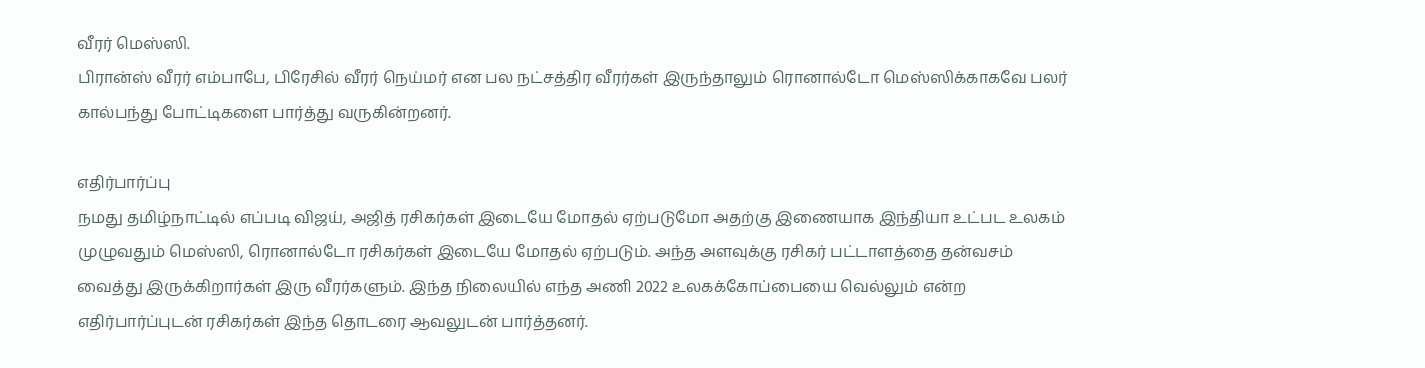வீரர் மெஸ்ஸி.
பிரான்ஸ் வீரர் எம்பாபே, பிரேசில் வீரர் நெய்மர் என பல நட்சத்திர வீரர்கள் இருந்தாலும் ரொனால்டோ மெஸ்ஸிக்காகவே பலர் கால்பந்து போட்டிகளை பார்த்து வருகின்றனர்.

எதிர்பார்ப்பு
நமது தமிழ்நாட்டில் எப்படி விஜய், அஜித் ரசிகர்கள் இடையே மோதல் ஏற்படுமோ அதற்கு இணையாக இந்தியா உட்பட உலகம் முழுவதும் மெஸ்ஸி, ரொனால்டோ ரசிகர்கள் இடையே மோதல் ஏற்படும். அந்த அளவுக்கு ரசிகர் பட்டாளத்தை தன்வசம் வைத்து இருக்கிறார்கள் இரு வீரர்களும். இந்த நிலையில் எந்த அணி 2022 உலகக்கோப்பையை வெல்லும் என்ற எதிர்பார்ப்புடன் ரசிகர்கள் இந்த தொடரை ஆவலுடன் பார்த்தனர்.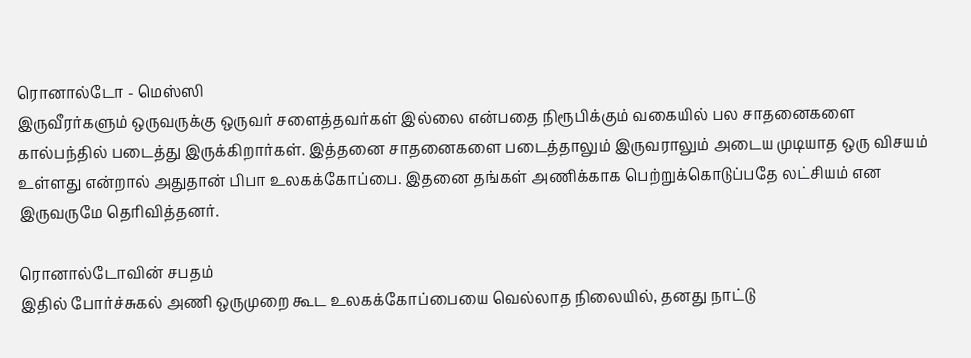ரொனால்டோ - மெஸ்ஸி
இருவீரர்களும் ஒருவருக்கு ஒருவர் சளைத்தவர்கள் இல்லை என்பதை நிரூபிக்கும் வகையில் பல சாதனைகளை கால்பந்தில் படைத்து இருக்கிறார்கள். இத்தனை சாதனைகளை படைத்தாலும் இருவராலும் அடைய முடியாத ஒரு விசயம் உள்ளது என்றால் அதுதான் பிபா உலகக்கோப்பை. இதனை தங்கள் அணிக்காக பெற்றுக்கொடுப்பதே லட்சியம் என இருவருமே தெரிவித்தனர்.

ரொனால்டோவின் சபதம்
இதில் போர்ச்சுகல் அணி ஒருமுறை கூட உலகக்கோப்பையை வெல்லாத நிலையில், தனது நாட்டு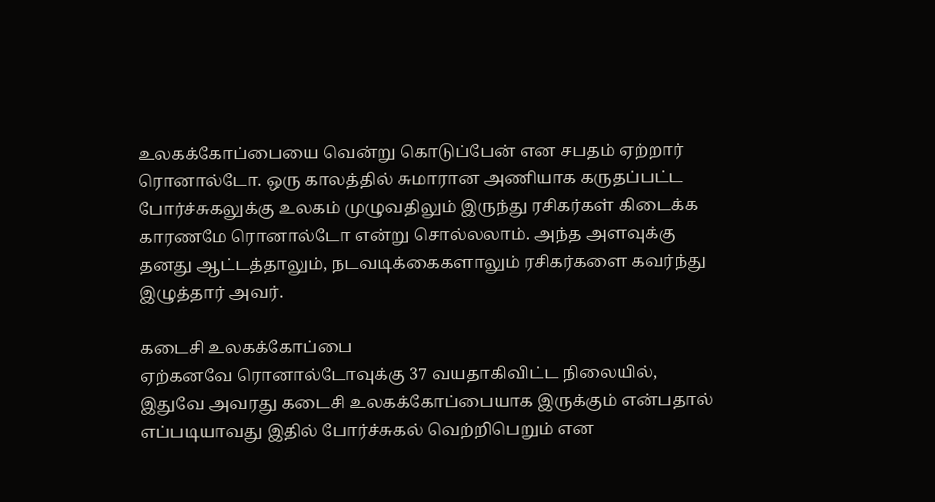உலகக்கோப்பையை வென்று கொடுப்பேன் என சபதம் ஏற்றார் ரொனால்டோ. ஒரு காலத்தில் சுமாரான அணியாக கருதப்பட்ட போர்ச்சுகலுக்கு உலகம் முழுவதிலும் இருந்து ரசிகர்கள் கிடைக்க காரணமே ரொனால்டோ என்று சொல்லலாம். அந்த அளவுக்கு தனது ஆட்டத்தாலும், நடவடிக்கைகளாலும் ரசிகர்களை கவர்ந்து இழுத்தார் அவர்.

கடைசி உலகக்கோப்பை
ஏற்கனவே ரொனால்டோவுக்கு 37 வயதாகிவிட்ட நிலையில், இதுவே அவரது கடைசி உலகக்கோப்பையாக இருக்கும் என்பதால் எப்படியாவது இதில் போர்ச்சுகல் வெற்றிபெறும் என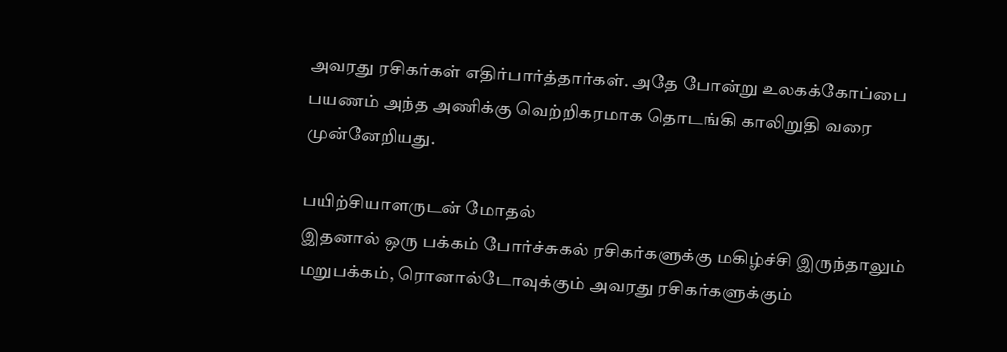அவரது ரசிகர்கள் எதிர்பார்த்தார்கள். அதே போன்று உலகக்கோப்பை பயணம் அந்த அணிக்கு வெற்றிகரமாக தொடங்கி காலிறுதி வரை முன்னேறியது.

பயிற்சியாளருடன் மோதல்
இதனால் ஒரு பக்கம் போர்ச்சுகல் ரசிகர்களுக்கு மகிழ்ச்சி இருந்தாலும் மறுபக்கம், ரொனால்டோவுக்கும் அவரது ரசிகர்களுக்கும்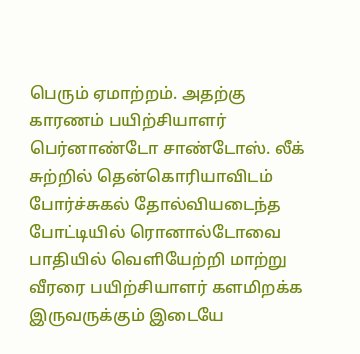பெரும் ஏமாற்றம். அதற்கு காரணம் பயிற்சியாளர் பெர்னாண்டோ சாண்டோஸ். லீக் சுற்றில் தென்கொரியாவிடம் போர்ச்சுகல் தோல்வியடைந்த போட்டியில் ரொனால்டோவை பாதியில் வெளியேற்றி மாற்று வீரரை பயிற்சியாளர் களமிறக்க இருவருக்கும் இடையே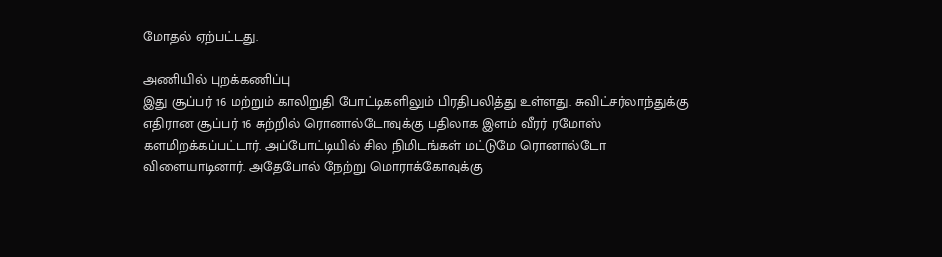மோதல் ஏற்பட்டது.

அணியில் புறக்கணிப்பு
இது சூப்பர் 16 மற்றும் காலிறுதி போட்டிகளிலும் பிரதிபலித்து உள்ளது. சுவிட்சர்லாந்துக்கு எதிரான சூப்பர் 16 சுற்றில் ரொனால்டோவுக்கு பதிலாக இளம் வீரர் ரமோஸ் களமிறக்கப்பட்டார். அப்போட்டியில் சில நிமிடங்கள் மட்டுமே ரொனால்டோ விளையாடினார். அதேபோல் நேற்று மொராக்கோவுக்கு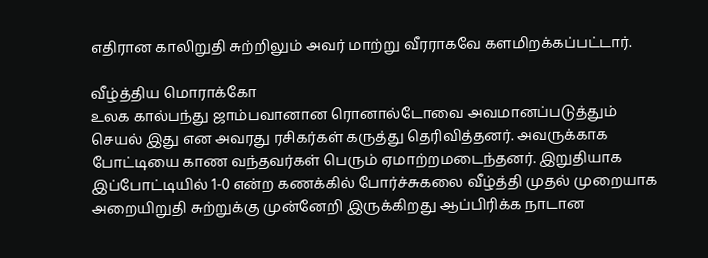எதிரான காலிறுதி சுற்றிலும் அவர் மாற்று வீரராகவே களமிறக்கப்பட்டார்.

வீழ்த்திய மொராக்கோ
உலக கால்பந்து ஜாம்பவானான ரொனால்டோவை அவமானப்படுத்தும் செயல் இது என அவரது ரசிகர்கள் கருத்து தெரிவித்தனர். அவருக்காக போட்டியை காண வந்தவர்கள் பெரும் ஏமாற்றமடைந்தனர். இறுதியாக இப்போட்டியில் 1-0 என்ற கணக்கில் போர்ச்சுகலை வீழ்த்தி முதல் முறையாக அறையிறுதி சுற்றுக்கு முன்னேறி இருக்கிறது ஆப்பிரிக்க நாடான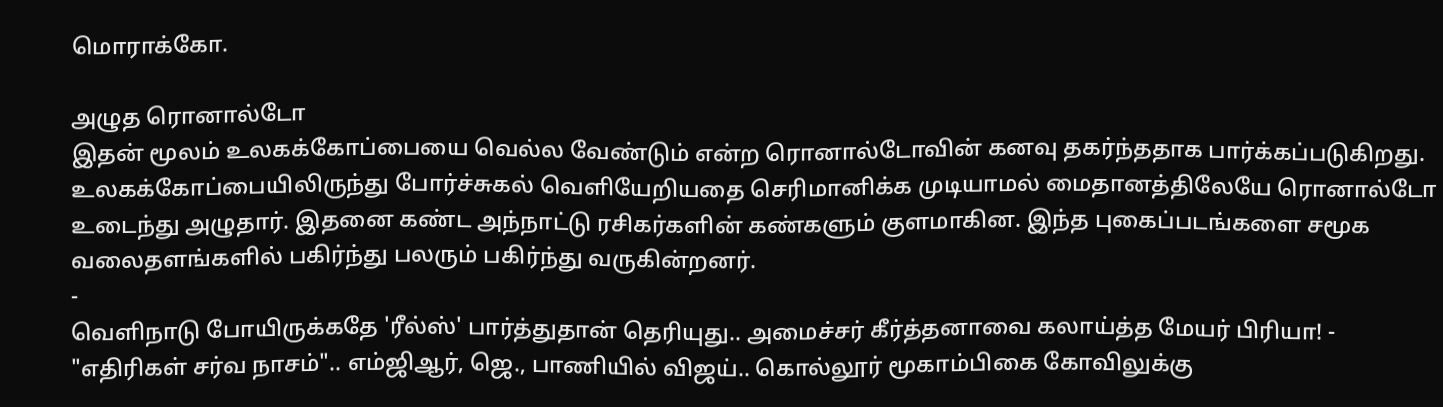மொராக்கோ.

அழுத ரொனால்டோ
இதன் மூலம் உலகக்கோப்பையை வெல்ல வேண்டும் என்ற ரொனால்டோவின் கனவு தகர்ந்ததாக பார்க்கப்படுகிறது. உலகக்கோப்பையிலிருந்து போர்ச்சுகல் வெளியேறியதை செரிமானிக்க முடியாமல் மைதானத்திலேயே ரொனால்டோ உடைந்து அழுதார். இதனை கண்ட அந்நாட்டு ரசிகர்களின் கண்களும் குளமாகின. இந்த புகைப்படங்களை சமூக வலைதளங்களில் பகிர்ந்து பலரும் பகிர்ந்து வருகின்றனர்.
-
வெளிநாடு போயிருக்கதே 'ரீல்ஸ்' பார்த்துதான் தெரியுது.. அமைச்சர் கீர்த்தனாவை கலாய்த்த மேயர் பிரியா! -
"எதிரிகள் சர்வ நாசம்".. எம்ஜிஆர், ஜெ., பாணியில் விஜய்.. கொல்லூர் மூகாம்பிகை கோவிலுக்கு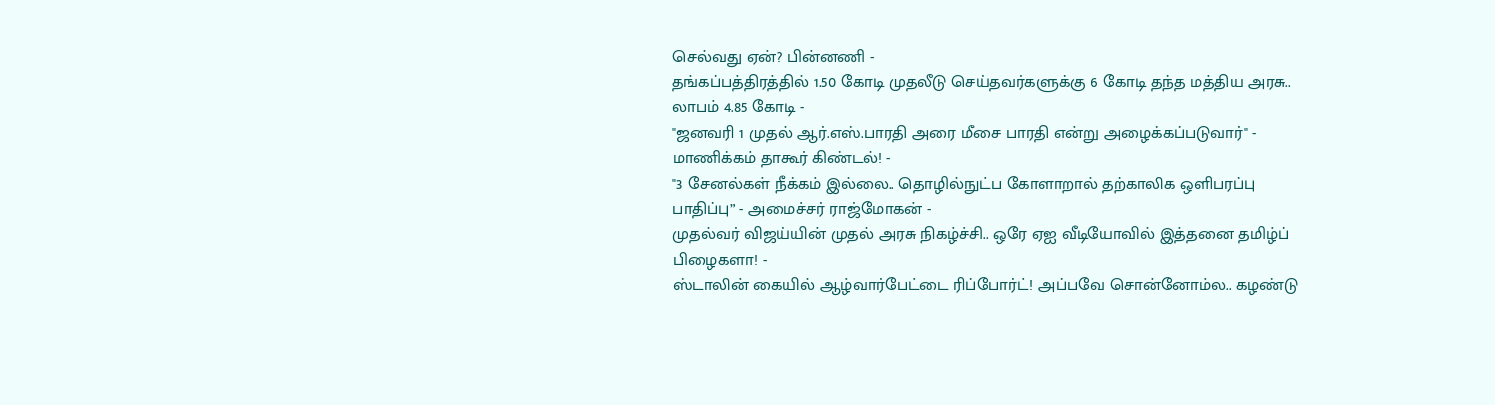செல்வது ஏன்? பின்னணி -
தங்கப்பத்திரத்தில் 1.50 கோடி முதலீடு செய்தவர்களுக்கு 6 கோடி தந்த மத்திய அரசு.. லாபம் 4.85 கோடி -
"ஜனவரி 1 முதல் ஆர்.எஸ்.பாரதி அரை மீசை பாரதி என்று அழைக்கப்படுவார்" - மாணிக்கம் தாகூர் கிண்டல்! -
"3 சேனல்கள் நீக்கம் இல்லை.. தொழில்நுட்ப கோளாறால் தற்காலிக ஒளிபரப்பு பாதிப்பு” - அமைச்சர் ராஜ்மோகன் -
முதல்வர் விஜய்யின் முதல் அரசு நிகழ்ச்சி.. ஒரே ஏஐ வீடியோவில் இத்தனை தமிழ்ப் பிழைகளா! -
ஸ்டாலின் கையில் ஆழ்வார்பேட்டை ரிப்போர்ட்! அப்பவே சொன்னோம்ல.. கழண்டு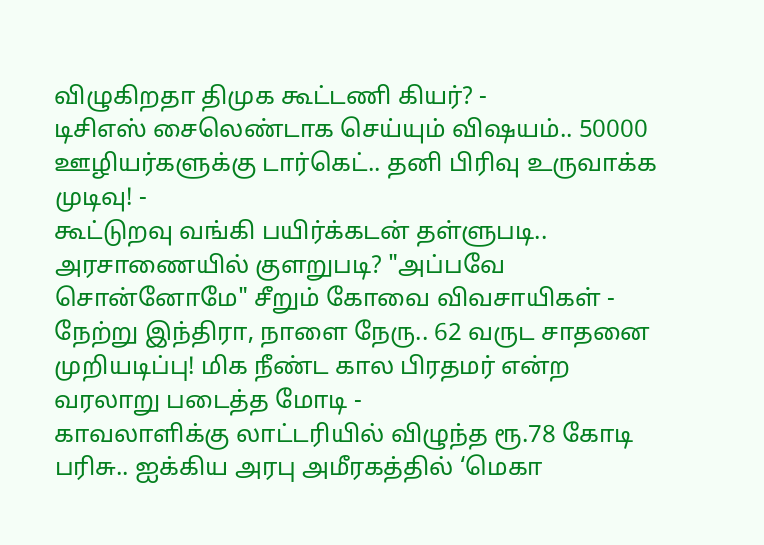விழுகிறதா திமுக கூட்டணி கியர்? -
டிசிஎஸ் சைலெண்டாக செய்யும் விஷயம்.. 50000 ஊழியர்களுக்கு டார்கெட்.. தனி பிரிவு உருவாக்க முடிவு! -
கூட்டுறவு வங்கி பயிர்க்கடன் தள்ளுபடி.. அரசாணையில் குளறுபடி? "அப்பவே சொன்னோமே" சீறும் கோவை விவசாயிகள் -
நேற்று இந்திரா, நாளை நேரு.. 62 வருட சாதனை முறியடிப்பு! மிக நீண்ட கால பிரதமர் என்ற வரலாறு படைத்த மோடி -
காவலாளிக்கு லாட்டரியில் விழுந்த ரூ.78 கோடி பரிசு.. ஐக்கிய அரபு அமீரகத்தில் ‘மெகா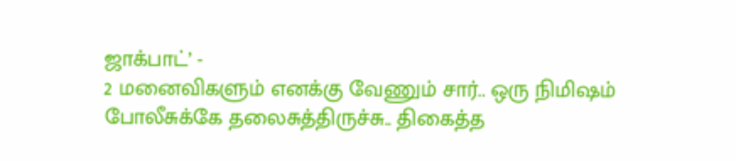ஜாக்பாட்’ -
2 மனைவிகளும் எனக்கு வேணும் சார்.. ஒரு நிமிஷம் போலீசுக்கே தலைசுத்திருச்சு.. திகைத்த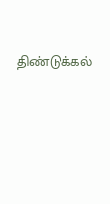திண்டுக்கல்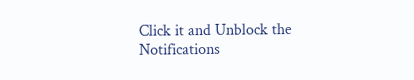Click it and Unblock the Notifications